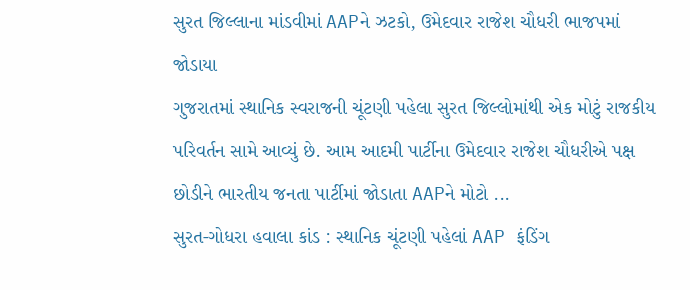સુરત જિલ્લાના માંડવીમાં AAPને ઝટકો, ઉમેદવાર રાજેશ ચૌધરી ભાજપમાં જોડાયા
ગુજરાતમાં સ્થાનિક સ્વરાજની ચૂંટણી પહેલા સુરત જિલ્લોમાંથી એક મોટું રાજકીય પરિવર્તન સામે આવ્યું છે. આમ આદમી પાર્ટીના ઉમેદવાર રાજેશ ચૌધરીએ પક્ષ છોડીને ભારતીય જનતા પાર્ટીમાં જોડાતા AAPને મોટો ...
સુરત-ગોધરા હવાલા કાંડ : સ્થાનિક ચૂંટણી પહેલાં AAP ફંડિંગ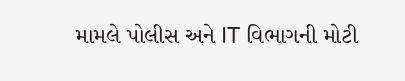મામલે પોલીસ અને IT વિભાગની મોટી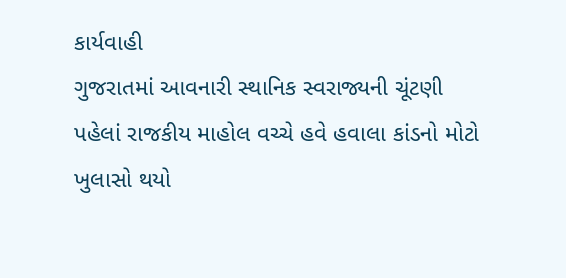કાર્યવાહી
ગુજરાતમાં આવનારી સ્થાનિક સ્વરાજ્યની ચૂંટણી પહેલાં રાજકીય માહોલ વચ્ચે હવે હવાલા કાંડનો મોટો ખુલાસો થયો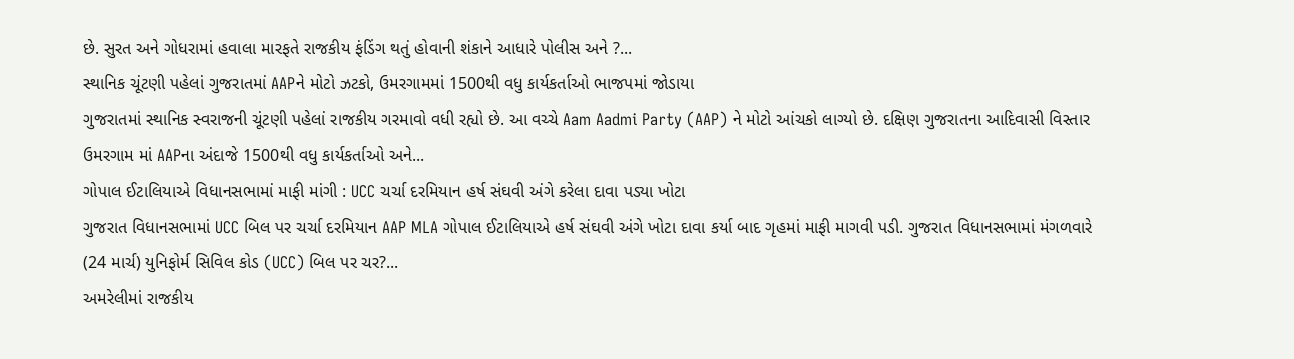છે. સુરત અને ગોધરામાં હવાલા મારફતે રાજકીય ફંડિંગ થતું હોવાની શંકાને આધારે પોલીસ અને ?...
સ્થાનિક ચૂંટણી પહેલાં ગુજરાતમાં AAPને મોટો ઝટકો, ઉમરગામમાં 1500થી વધુ કાર્યકર્તાઓ ભાજપમાં જોડાયા
ગુજરાતમાં સ્થાનિક સ્વરાજની ચૂંટણી પહેલાં રાજકીય ગરમાવો વધી રહ્યો છે. આ વચ્ચે Aam Aadmi Party (AAP) ને મોટો આંચકો લાગ્યો છે. દક્ષિણ ગુજરાતના આદિવાસી વિસ્તાર ઉમરગામ માં AAPના અંદાજે 1500થી વધુ કાર્યકર્તાઓ અને...
ગોપાલ ઈટાલિયાએ વિધાનસભામાં માફી માંગી : UCC ચર્ચા દરમિયાન હર્ષ સંઘવી અંગે કરેલા દાવા પડ્યા ખોટા
ગુજરાત વિધાનસભામાં UCC બિલ પર ચર્ચા દરમિયાન AAP MLA ગોપાલ ઈટાલિયાએ હર્ષ સંઘવી અંગે ખોટા દાવા કર્યા બાદ ગૃહમાં માફી માગવી પડી. ગુજરાત વિધાનસભામાં મંગળવારે (24 માર્ચ) યુનિફોર્મ સિવિલ કોડ (UCC) બિલ પર ચર?...
અમરેલીમાં રાજકીય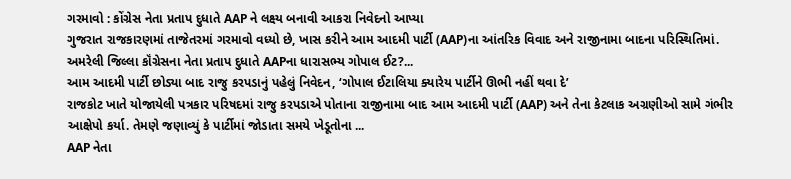ગરમાવો : કોંગ્રેસ નેતા પ્રતાપ દુધાતે AAP ને લક્ષ્ય બનાવી આકરા નિવેદનો આપ્યા
ગુજરાત રાજકારણમાં તાજેતરમાં ગરમાવો વધ્યો છે, ખાસ કરીને આમ આદમી પાર્ટી (AAP)ના આંતરિક વિવાદ અને રાજીનામા બાદના પરિસ્થિતિમાં. અમરેલી જિલ્લા કૉંગ્રેસના નેતા પ્રતાપ દુધાતે AAPના ધારાસભ્ય ગોપાલ ઈટ?...
આમ આદમી પાર્ટી છોડ્યા બાદ રાજુ કરપડાનું પહેલું નિવેદન, ‘ગોપાલ ઈટાલિયા ક્યારેય પાર્ટીને ઊભી નહીં થવા દે’
રાજકોટ ખાતે યોજાયેલી પત્રકાર પરિષદમાં રાજુ કરપડાએ પોતાના રાજીનામા બાદ આમ આદમી પાર્ટી (AAP) અને તેના કેટલાક અગ્રણીઓ સામે ગંભીર આક્ષેપો કર્યા. તેમણે જણાવ્યું કે પાર્ટીમાં જોડાતા સમયે ખેડૂતોના ...
AAP નેતા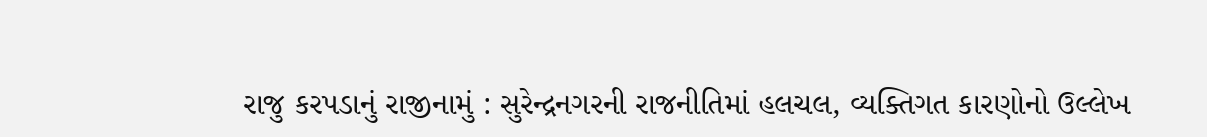રાજુ કરપડાનું રાજીનામું : સુરેન્દ્રનગરની રાજનીતિમાં હલચલ, વ્યક્તિગત કારણોનો ઉલ્લેખ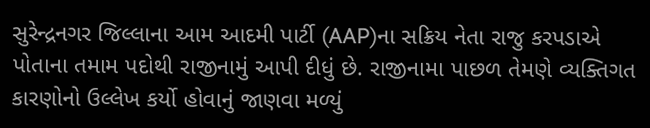સુરેન્દ્રનગર જિલ્લાના આમ આદમી પાર્ટી (AAP)ના સક્રિય નેતા રાજુ કરપડાએ પોતાના તમામ પદોથી રાજીનામું આપી દીધું છે. રાજીનામા પાછળ તેમણે વ્યક્તિગત કારણોનો ઉલ્લેખ કર્યો હોવાનું જાણવા મળ્યું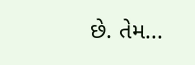છે. તેમ...